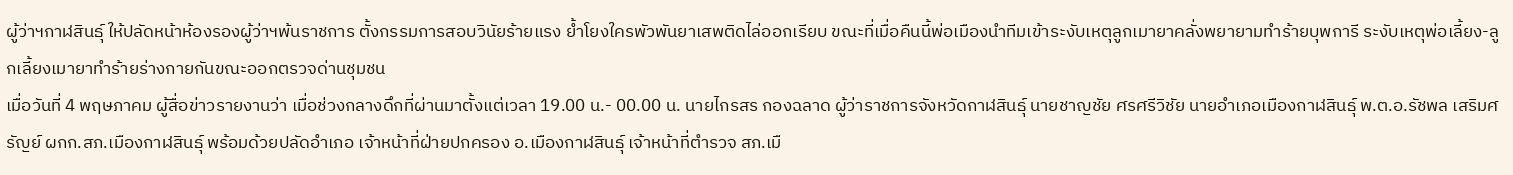ผู้ว่าฯกาฬสินธุ์ ให้ปลัดหน้าห้องรองผู้ว่าฯพ้นราชการ ตั้งกรรมการสอบวินัยร้ายแรง ย้ำโยงใครพัวพันยาเสพติดไล่ออกเรียบ ขณะที่เมื่อคืนนี้พ่อเมืองนำทีมเข้าระงับเหตุลูกเมายาคลั่งพยายามทำร้ายบุพการี ระงับเหตุพ่อเลี้ยง-ลูกเลี้ยงเมายาทำร้ายร่างกายกันขณะออกตรวจด่านชุมชน
เมื่อวันที่ 4 พฤษภาคม ผู้สื่อข่าวรายงานว่า เมื่อช่วงกลางดึกที่ผ่านมาตั้งแต่เวลา 19.00 น.- 00.00 น. นายไกรสร กองฉลาด ผู้ว่าราชการจังหวัดกาฬสินธุ์ นายชาญชัย ศรศรีวิชัย นายอำเภอเมืองกาฬสินธุ์ พ.ต.อ.รัชพล เสริมศรัญย์ ผกก.สภ.เมืองกาฬสินธุ์ พร้อมด้วยปลัดอำเภอ เจ้าหน้าที่ฝ่ายปกครอง อ.เมืองกาฬสินธุ์ เจ้าหน้าที่ตำรวจ สภ.เมื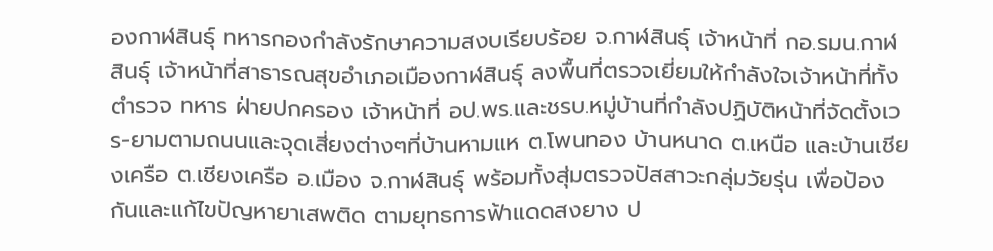องกาฬสินธุ์ ทหารกองกำลังรักษาความสงบเรียบร้อย จ.กาฬสินธุ์ เจ้าหน้าที่ กอ.รมน.กาฬสินธุ์ เจ้าหน้าที่สาธารณสุขอำเภอเมืองกาฬสินธุ์ ลงพื้นที่ตรวจเยี่ยมให้กำลังใจเจ้าหน้าที่ทั้งตำรวจ ทหาร ฝ่ายปกครอง เจ้าหน้าที่ อป.พร.และชรบ.หมู่บ้านที่กำลังปฏิบัติหน้าที่จัดตั้งเวร-ยามตามถนนและจุดเสี่ยงต่างๆที่บ้านหามแห ต.โพนทอง บ้านหนาด ต.เหนือ และบ้านเชียงเครือ ต.เชียงเครือ อ.เมือง จ.กาฬสินธุ์ พร้อมทั้งสุ่มตรวจปัสสาวะกลุ่มวัยรุ่น เพื่อป้องกันและแก้ไขปัญหายาเสพติด ตามยุทธการฟ้าแดดสงยาง ป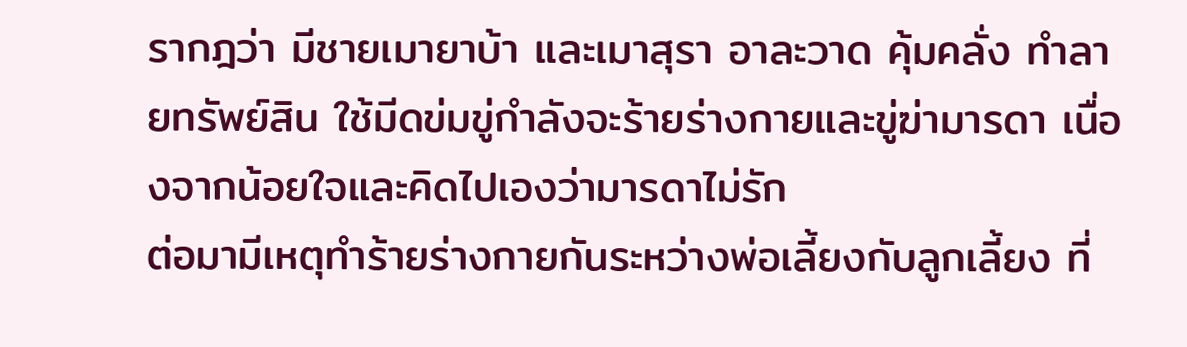รากฎว่า มีชายเมายาบ้า และเมาสุรา อาละวาด คุ้มคลั่ง ทำลายทรัพย์สิน ใช้มีดข่มขู่กำลังจะร้ายร่างกายและขู่ฆ่ามารดา เนื่องจากน้อยใจและคิดไปเองว่ามารดาไม่รัก
ต่อมามีเหตุทำร้ายร่างกายกันระหว่างพ่อเลี้ยงกับลูกเลี้ยง ที่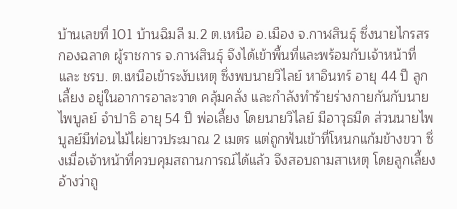บ้านเลขที่ 101 บ้านฉิมลี ม.2 ต.เหนือ อ.เมือง จ.กาฬสินธุ์ ซึ่งนายไกรสร กองฉลาด ผู้ราชการ จ.กาฬสินธุ์ จึงได้เข้าพื้นที่และพร้อมกับเจ้าหน้าที่และ ชรบ. ต.เหนือเข้าระงับเหตุ ซึ่งพบนายวิไลย์ หาอินทร์ อายุ 44 ปี ลูกเลี้ยง อยู่ในอาการอาละวาด คลุ้มคลั่ง และกำลังทำร้ายร่างกายกันกับนายไพบูลย์ จำปาธิ อายุ 54 ปี พ่อเลี้ยง โดยนายวิไลย์ มีอาวุธมีด ส่วนนายไพบูลย์มีท่อนไม้ไผ่ยาวประมาณ 2 เมตร แต่ถูกฟันเข้าที่โหนกแก้มข้างขวา ซึ่งเมื่อเจ้าหน้าที่ควบคุมสถานการณ์ได้แล้ว จึงสอบถามสาเหตุ โดยลูกเลี้ยงอ้างว่าถู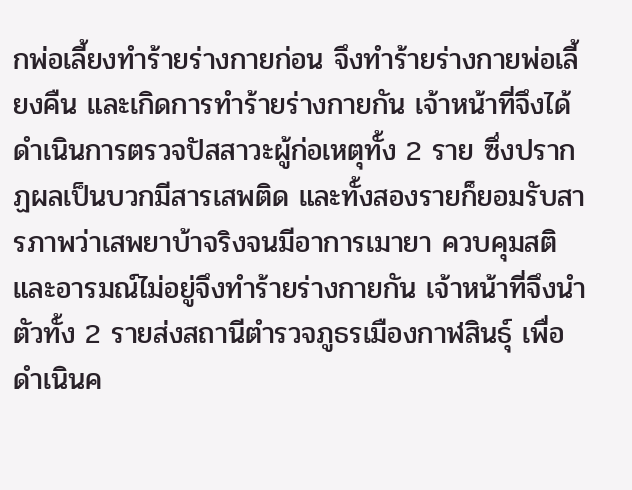กพ่อเลี้ยงทำร้ายร่างกายก่อน จึงทำร้ายร่างกายพ่อเลี้ยงคืน และเกิดการทำร้ายร่างกายกัน เจ้าหน้าที่จึงได้ดำเนินการตรวจปัสสาวะผู้ก่อเหตุทั้ง 2 ราย ซึ่งปรากฏผลเป็นบวกมีสารเสพติด และทั้งสองรายก็ยอมรับสารภาพว่าเสพยาบ้าจริงจนมีอาการเมายา ควบคุมสติและอารมณ์ไม่อยู่จึงทำร้ายร่างกายกัน เจ้าหน้าที่จึงนำตัวทั้ง 2 รายส่งสถานีตำรวจภูธรเมืองกาฬสินธุ์ เพื่อดำเนินค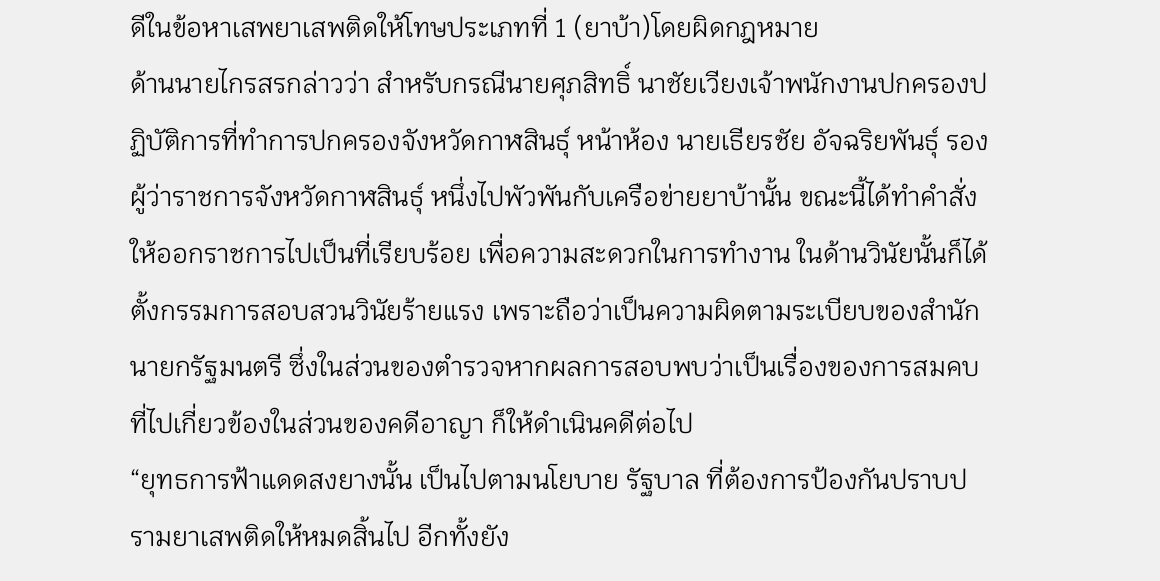ดีในข้อหาเสพยาเสพติดให้โทษประเภทที่ 1 (ยาบ้า)โดยผิดกฎหมาย
ด้านนายไกรสรกล่าวว่า สำหรับกรณีนายศุภสิทธิ์ นาชัยเวียงเจ้าพนักงานปกครองปฏิบัติการที่ทำการปกครองจังหวัดกาฬสินธุ์ หน้าห้อง นายเธียรชัย อัจฉริยพันธุ์ รองผู้ว่าราชการจังหวัดกาฬสินธุ์ หนึ่งไปพัวพันกับเครือข่ายยาบ้านั้น ขณะนี้ได้ทำคำสั่งให้ออกราชการไปเป็นที่เรียบร้อย เพื่อความสะดวกในการทำงาน ในด้านวินัยนั้นก็ได้ตั้งกรรมการสอบสวนวินัยร้ายแรง เพราะถือว่าเป็นความผิดตามระเบียบของสำนักนายกรัฐมนตรี ซึ่งในส่วนของตำรวจหากผลการสอบพบว่าเป็นเรื่องของการสมคบที่ไปเกี่ยวข้องในส่วนของคดีอาญา ก็ให้ดำเนินคดีต่อไป
“ยุทธการฟ้าแดดสงยางนั้น เป็นไปตามนโยบาย รัฐบาล ที่ต้องการป้องกันปราบปรามยาเสพติดให้หมดสิ้นไป อีกทั้งยัง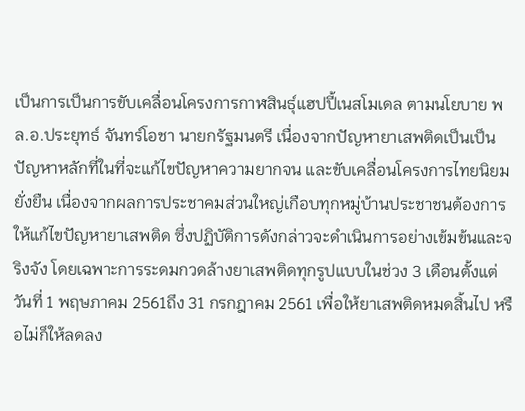เป็นการเป็นการขับเคลื่อนโครงการกาฬสินธุ์แฮปปี้เนสโมเดล ตามนโยบาย พล.อ.ประยุทธ์ จันทร์โอชา นายกรัฐมนตรี เนื่องจากปัญหายาเสพติดเป็นเป็นปัญหาหลักที่ในที่จะแก้ไขปัญหาความยากจน และขับเคลื่อนโครงการไทยนิยม ยั่งยืน เนื่องจากผลการประชาคมส่วนใหญ่เกือบทุกหมู่บ้านประชาชนต้องการให้แก้ไขปัญหายาเสพติด ซึ่งปฏิบัติการดังกล่าวจะดำเนินการอย่างเข้มข้นและจริงจัง โดยเฉพาะการระดมกวดล้างยาเสพติดทุกรูปแบบในช่วง 3 เดือนตั้งแต่วันที่ 1 พฤษภาคม 2561ถึง 31 กรกฎาคม 2561 เพื่อให้ยาเสพติดหมดสิ้นไป หรือไม่ก็ให้ลดลง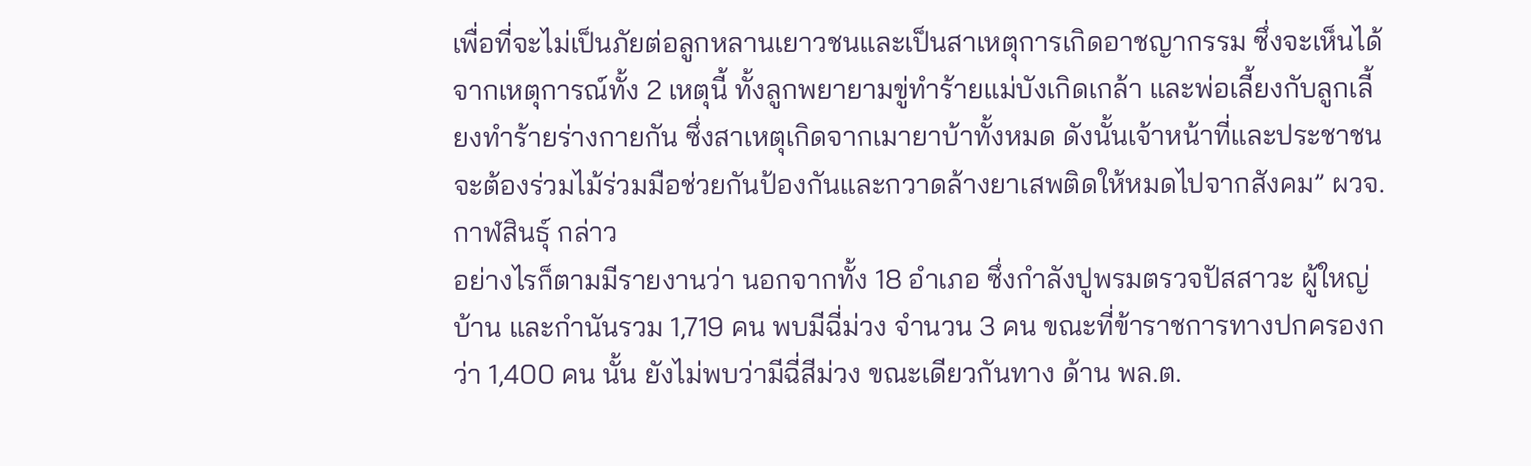เพื่อที่จะไม่เป็นภัยต่อลูกหลานเยาวชนและเป็นสาเหตุการเกิดอาชญากรรม ซึ่งจะเห็นได้จากเหตุการณ์ทั้ง 2 เหตุนี้ ทั้งลูกพยายามขู่ทำร้ายแม่บังเกิดเกล้า และพ่อเลี้ยงกับลูกเลี้ยงทำร้ายร่างกายกัน ซึ่งสาเหตุเกิดจากเมายาบ้าทั้งหมด ดังนั้นเจ้าหน้าที่และประชาชนจะต้องร่วมไม้ร่วมมือช่วยกันป้องกันและกวาดล้างยาเสพติดให้หมดไปจากสังคม” ผวจ.กาฬสินธุ์ กล่าว
อย่างไรก็ตามมีรายงานว่า นอกจากทั้ง 18 อำเภอ ซึ่งกำลังปูพรมตรวจปัสสาวะ ผู้ใหญ่บ้าน และกำนันรวม 1,719 คน พบมีฉี่ม่วง จำนวน 3 คน ขณะที่ข้าราชการทางปกครองกว่า 1,400 คน นั้น ยังไม่พบว่ามีฉี่สีม่วง ขณะเดียวกันทาง ด้าน พล.ต.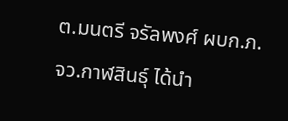ต.มนตรี จรัลพงศ์ ผบก.ภ.จว.กาฬสินธุ์ ได้นำ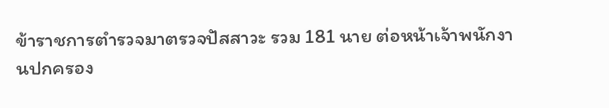ข้าราชการตำรวจมาตรวจปัสสาวะ รวม 181 นาย ต่อหน้าเจ้าพนักงานปกครอง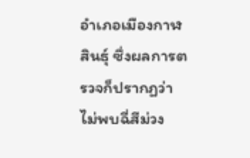อำเภอเมืองกาฬสินธุ์ ซึ่งผลการตรวจก็ปรากฏว่าไม่พบฉี่สีม่วง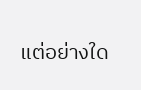แต่อย่างใด